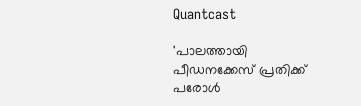Quantcast

'പാലത്തായി പീഡനക്കേസ് പ്രതിക്ക് പരോൾ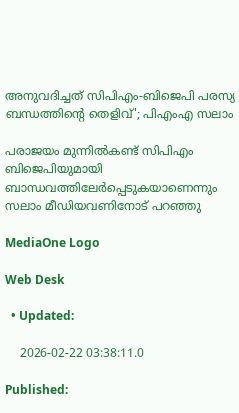അനുവദിച്ചത് സിപിഎം-ബിജെപി പരസ്യ ബന്ധത്തിന്റെ തെളിവ്'; പിഎംഎ സലാം

പരാജയം മുന്നിൽകണ്ട് സിപിഎം ബിജെപിയുമായി ബാന്ധവത്തിലേർപ്പെടുകയാണെന്നും സലാം മീഡിയവണിനോട് പറഞ്ഞു

MediaOne Logo

Web Desk

  • Updated:

    2026-02-22 03:38:11.0

Published: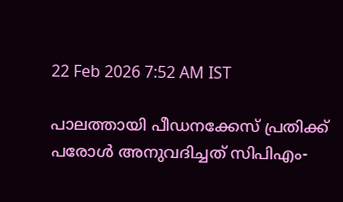22 Feb 2026 7:52 AM IST

പാലത്തായി പീഡനക്കേസ് പ്രതിക്ക് പരോൾ അനുവദിച്ചത് സിപിഎം-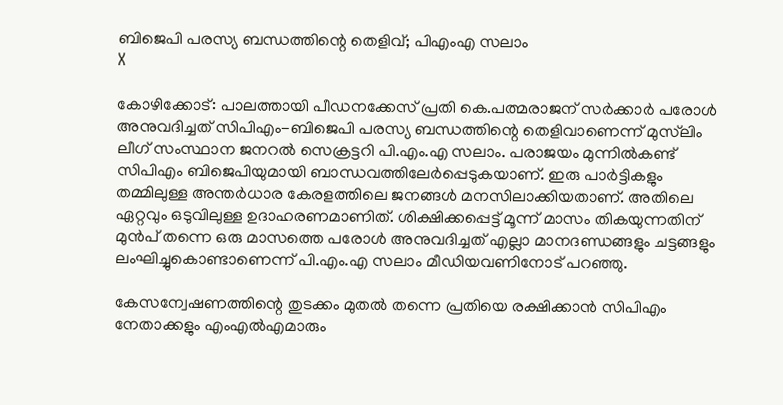ബിജെപി പരസ്യ ബന്ധത്തിന്റെ തെളിവ്; പിഎംഎ സലാം
X

കോഴിക്കോട്: പാലത്തായി പീഡനക്കേസ് പ്രതി കെ.പത്മരാജന് സർക്കാർ പരോൾ അനുവദിച്ചത് സിപിഎം-ബിജെപി പരസ്യ ബന്ധത്തിന്റെ തെളിവാണെന്ന് മുസ്‍ലിം ലീഗ് സംസ്ഥാന ജനറൽ സെക്രട്ടറി പി.എം.എ സലാം. പരാജയം മുന്നിൽകണ്ട് സിപിഎം ബിജെപിയുമായി ബാന്ധവത്തിലേർപ്പെടുകയാണ്. ഇരു പാര്‍ട്ടികളും തമ്മിലുള്ള അന്തര്‍ധാര കേരളത്തിലെ ജനങ്ങള്‍ മനസിലാക്കിയതാണ്. അതിലെ ഏറ്റവും ഒടുവിലുള്ള ഉദാഹരണമാണിത്. ശിക്ഷിക്കപ്പെട്ട് മൂന്ന് മാസം തികയുന്നതിന് മുൻപ് തന്നെ ഒരു മാസത്തെ പരോൾ അനുവദിച്ചത് എല്ലാ മാനദണ്ഡങ്ങളും ചട്ടങ്ങളും ലംഘിച്ചുകൊണ്ടാണെന്ന് പി.എം.എ സലാം മീഡിയവണിനോട് പറഞ്ഞു.

കേസന്വേഷണത്തിന്റെ തുടക്കം മുതൽ തന്നെ പ്രതിയെ രക്ഷിക്കാൻ സിപിഎം നേതാക്കളും എംഎൽഎമാരും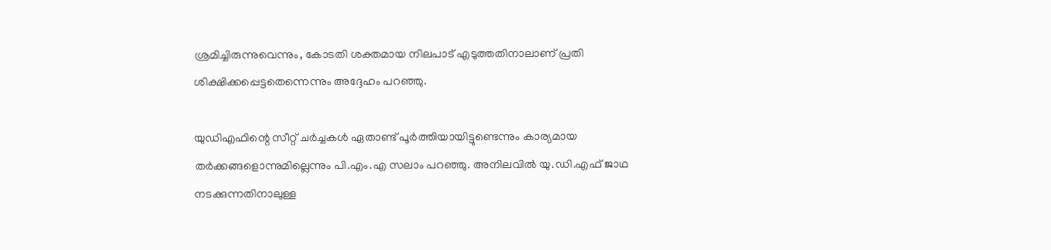ശ്രമിച്ചിരുന്നുവെന്നും, കോടതി ശക്തമായ നിലപാട് എടുത്തതിനാലാണ് പ്രതി ശിക്ഷിക്കപ്പെട്ടതെന്നെന്നും അദ്ദേഹം പറഞ്ഞു.

യുഡിഎഫിന്റെ സീറ്റ് ചർച്ചകൾ ഏതാണ്ട് പൂർത്തിയായിട്ടുണ്ടെന്നും കാര്യമായ തർക്കങ്ങളൊന്നുമില്ലെന്നും പി.എം.എ സലാം പറഞ്ഞു. അനിലവിൽ യു.ഡി.എഫ് ജാഥ നടക്കുന്നതിനാലുള്ള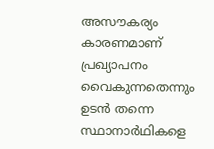അസൗകര്യം കാരണമാണ് പ്രഖ്യാപനം വൈകുന്നതെന്നും ഉടൻ തന്നെ സ്ഥാനാർഥികളെ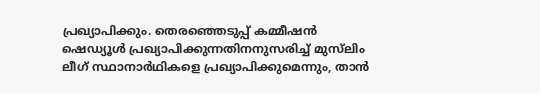പ്രഖ്യാപിക്കും. തെരഞ്ഞെടുപ്പ് കമ്മീഷൻ ഷെഡ്യൂൾ പ്രഖ്യാപിക്കുന്നതിനനുസരിച്ച് മുസ്‍ലിം ലീഗ് സ്ഥാനാർഥികളെ പ്രഖ്യാപിക്കുമെന്നും, താൻ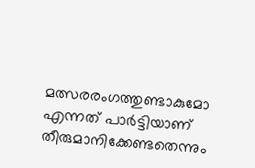മത്സരരംഗത്തുണ്ടാകുമോ എന്നത് പാർട്ടിയാണ് തീരുമാനിക്കേണ്ടതെന്നും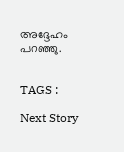അദ്ദേഹം പറഞ്ഞു.


TAGS :

Next Story